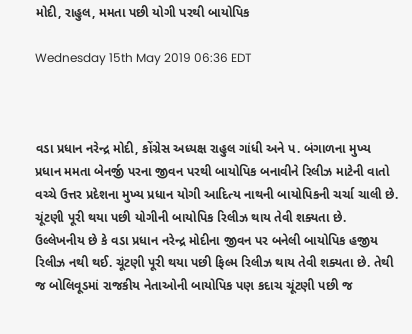મોદી, રાહુલ, મમતા પછી યોગી પરથી બાયોપિક

Wednesday 15th May 2019 06:36 EDT



વડા પ્રધાન નરેન્દ્ર મોદી, કોંગ્રેસ અધ્યક્ષ રાહુલ ગાંધી અને પ. બંગાળના મુખ્ય પ્રધાન મમતા બેનર્જી પરના જીવન પરથી બાયોપિક બનાવીને રિલીઝ માટેની વાતો વચ્ચે ઉત્તર પ્રદેશના મુખ્ય પ્રધાન યોગી આદિત્ય નાથની બાયોપિકની ચર્ચા ચાલી છે. ચૂંટણી પૂરી થયા પછી યોગીની બાયોપિક રિલીઝ થાય તેવી શક્યતા છે.
ઉલ્લેખનીય છે કે વડા પ્રધાન નરેન્દ્ર મોદીના જીવન પર બનેલી બાયોપિક હજીય રિલીઝ નથી થઈ. ચૂંટણી પૂરી થયા પછી ફિલ્મ રિલીઝ થાય તેવી શક્યતા છે. તેથી જ બોલિવૂડમાં રાજકીય નેતાઓની બાયોપિક પણ કદાચ ચૂંટણી પછી જ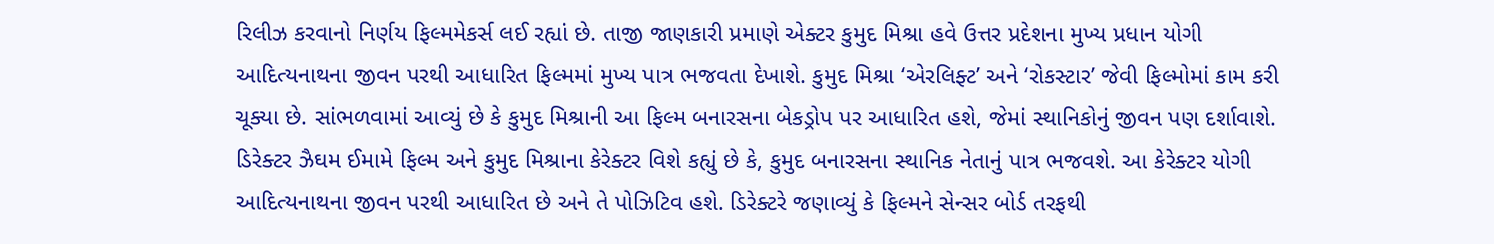રિલીઝ કરવાનો નિર્ણય ફિલ્મમેકર્સ લઈ રહ્યાં છે. તાજી જાણકારી પ્રમાણે એક્ટર કુમુદ મિશ્રા હવે ઉત્તર પ્રદેશના મુખ્ય પ્રધાન યોગી આદિત્યનાથના જીવન પરથી આધારિત ફિલ્મમાં મુખ્ય પાત્ર ભજવતા દેખાશે. કુમુદ મિશ્રા ‘એરલિફ્ટ’ અને ‘રોકસ્ટાર’ જેવી ફિલ્મોમાં કામ કરી ચૂક્યા છે. સાંભળવામાં આવ્યું છે કે કુમુદ મિશ્રાની આ ફિલ્મ બનારસના બેકડ્રોપ પર આધારિત હશે, જેમાં સ્થાનિકોનું જીવન પણ દર્શાવાશે. ડિરેક્ટર ઝૈઘમ ઈમામે ફિલ્મ અને કુમુદ મિશ્રાના કેરેક્ટર વિશે કહ્યું છે કે, કુમુદ બનારસના સ્થાનિક નેતાનું પાત્ર ભજવશે. આ કેરેક્ટર યોગી આદિત્યનાથના જીવન પરથી આધારિત છે અને તે પોઝિટિવ હશે. ડિરેક્ટરે જણાવ્યું કે ફિલ્મને સેન્સર બોર્ડ તરફથી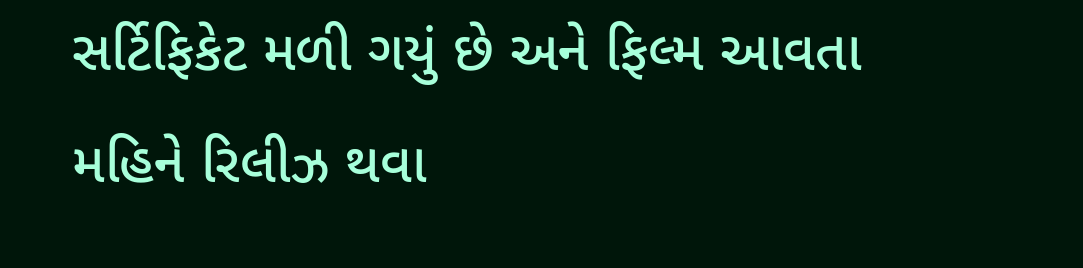સર્ટિફિકેટ મળી ગયું છે અને ફિલ્મ આવતા મહિને રિલીઝ થવા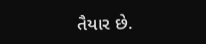તૈયાર છે.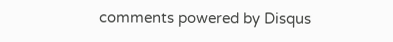comments powered by Disqus